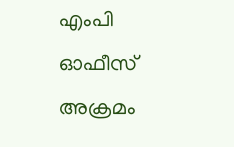എംപി ഓഫീസ് അക്രമം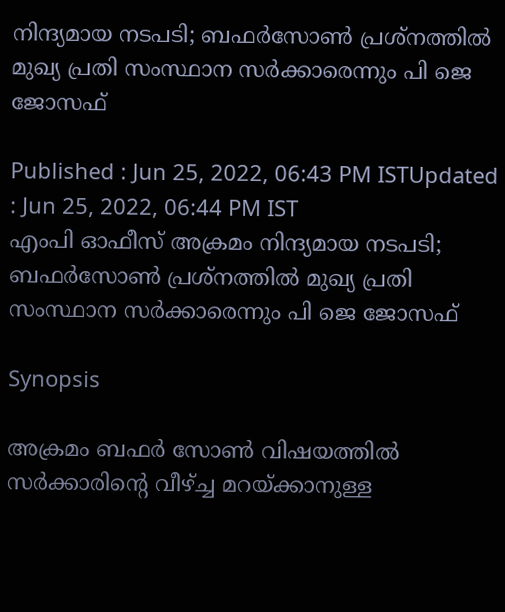നിന്ദ്യമായ നടപടി; ബഫർസോൺ പ്രശ്നത്തിൽ മുഖ്യ പ്രതി സംസ്ഥാന സർക്കാരെന്നും പി ജെ ജോസഫ്

Published : Jun 25, 2022, 06:43 PM ISTUpdated : Jun 25, 2022, 06:44 PM IST
എംപി ഓഫീസ് അക്രമം നിന്ദ്യമായ നടപടി; ബഫർസോൺ പ്രശ്നത്തിൽ മുഖ്യ പ്രതി സംസ്ഥാന സർക്കാരെന്നും പി ജെ ജോസഫ്

Synopsis

അക്രമം ബഫർ സോൺ വിഷയത്തിൽ സർക്കാരിന്റെ വീഴ്ച്ച മറയ്ക്കാനുള്ള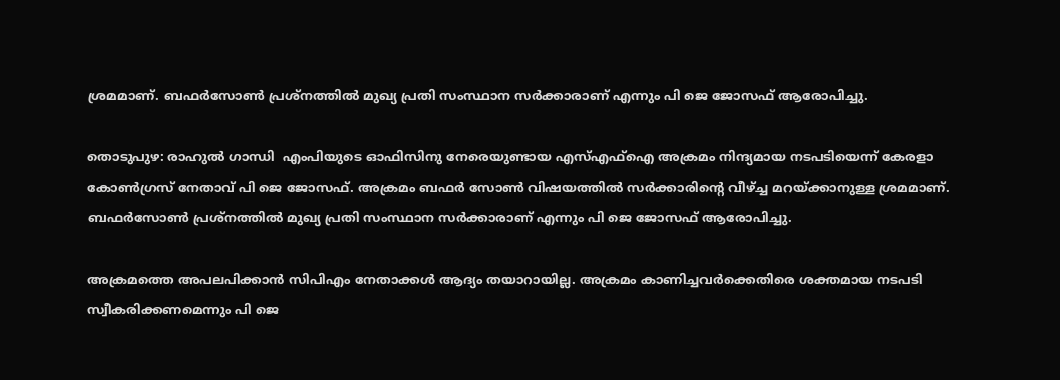ശ്രമമാണ്. ബഫർസോൺ പ്രശ്നത്തിൽ മുഖ്യ പ്രതി സംസ്ഥാന സർക്കാരാണ് എന്നും പി ജെ ജോസഫ് ആരോപിച്ചു.

തൊടുപുഴ: രാഹുൽ ഗാന്ധി  എംപിയുടെ ഓഫിസിനു നേരെയുണ്ടായ എസ്എഫ്ഐ അക്രമം നിന്ദ്യമായ നടപടിയെന്ന് കേരളാ കോണ്‍ഗ്രസ് നേതാവ് പി ജെ ജോസഫ്. അക്രമം ബഫർ സോൺ വിഷയത്തിൽ സർക്കാരിന്റെ വീഴ്ച്ച മറയ്ക്കാനുള്ള ശ്രമമാണ്. ബഫർസോൺ പ്രശ്നത്തിൽ മുഖ്യ പ്രതി സംസ്ഥാന സർക്കാരാണ് എന്നും പി ജെ ജോസഫ് ആരോപിച്ചു.

അക്രമത്തെ അപലപിക്കാൻ സിപിഎം നേതാക്കൾ ആദ്യം തയാറായില്ല. അക്രമം കാണിച്ചവർക്കെതിരെ ശക്തമായ നടപടി സ്വീകരിക്കണമെന്നും പി ജെ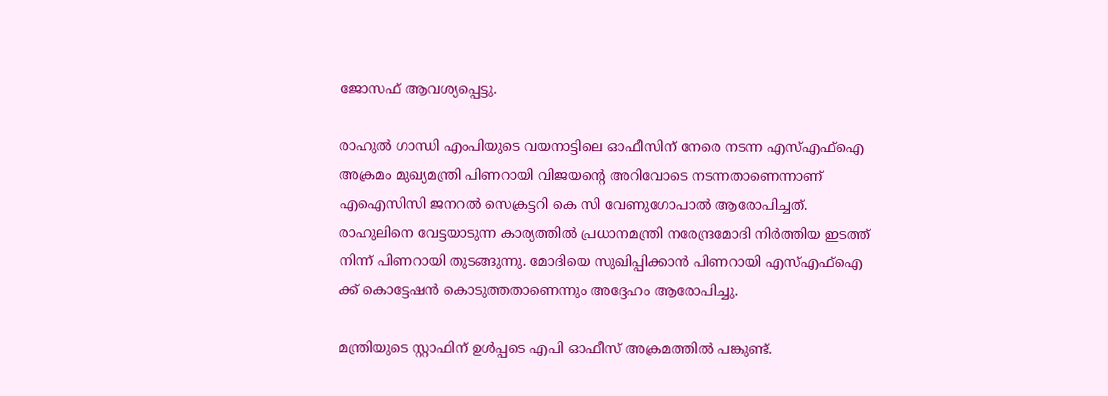ജോസഫ് ആവശ്യപ്പെട്ടു.

രാഹുല്‍ ഗാന്ധി എംപിയുടെ വയനാട്ടിലെ ഓഫീസിന് നേരെ നടന്ന എസ്എഫ്ഐ അക്രമം മുഖ്യമന്ത്രി പിണറായി വിജയന്‍റെ അറിവോടെ നടന്നതാണെന്നാണ് എഐസിസി ജനറല്‍ സെക്രട്ടറി കെ സി വേണുഗോപാല്‍ ആരോപിച്ചത്. രാഹുലിനെ വേട്ടയാടുന്ന കാര്യത്തിൽ പ്രധാനമന്ത്രി നരേന്ദ്രമോദി നിർത്തിയ ഇടത്ത് നിന്ന് പിണറായി തുടങ്ങുന്നു. മോദിയെ സുഖിപ്പിക്കാൻ പിണറായി എസ്എഫ്ഐ ക്ക് കൊട്ടേഷൻ കൊടുത്തതാണെന്നും അദ്ദേഹം ആരോപിച്ചു.

മന്ത്രിയുടെ സ്റ്റാഫിന് ഉൾപ്പടെ എപി ഓഫീസ് അക്രമത്തിൽ പങ്കുണ്ട്.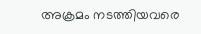അക്രമം നടത്തിയവരെ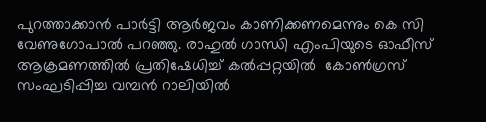പുറത്താക്കാൻ പാർട്ടി ആർജവം കാണിക്കണമെന്നും കെ സി വേണുഗോപാല്‍ പറഞ്ഞു. രാഹുൽ ഗാന്ധി എംപിയുടെ ഓഫീസ് ആക്രമണത്തിൽ പ്രതിഷേധിച്ച് കൽപ്പറ്റയിൽ  കോൺഗ്രസ് സംഘടിപ്പിച്ച വമ്പന്‍ റാലിയില്‍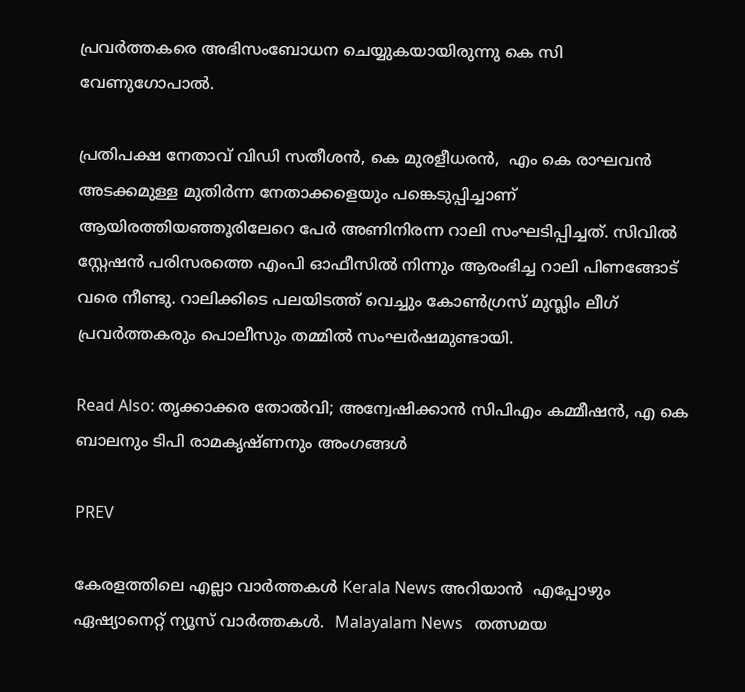പ്രവര്‍ത്തകരെ അഭിസംബോധന ചെയ്യുകയായിരുന്നു കെ സി വേണുഗോപാല്‍.

പ്രതിപക്ഷ നേതാവ് വിഡി സതീശൻ, കെ മുരളീധരൻ,  എം കെ രാഘവൻ അടക്കമുള്ള മുതിർന്ന നേതാക്കളെയും പങ്കെടുപ്പിച്ചാണ് ആയിരത്തിയഞ്ഞൂരിലേറെ പേര്‍ അണിനിരന്ന റാലി സംഘടിപ്പിച്ചത്. സിവിൽ സ്റ്റേഷൻ പരിസരത്തെ എംപി ഓഫീസിൽ നിന്നും ആരംഭിച്ച റാലി പിണങ്ങോട് വരെ നീണ്ടു. റാലിക്കിടെ പലയിടത്ത് വെച്ചും കോൺഗ്രസ് മുസ്ലിം ലീഗ് പ്രവർത്തകരും പൊലീസും തമ്മിൽ സംഘർഷമുണ്ടായി.

Read Also: തൃക്കാക്കര തോൽവി; അന്വേഷിക്കാൻ സിപിഎം കമ്മീഷൻ, എ കെ ബാലനും ടിപി രാമകൃഷ്ണനും അംഗങ്ങള്‍

PREV

കേരളത്തിലെ എല്ലാ വാർത്തകൾ Kerala News അറിയാൻ  എപ്പോഴും ഏഷ്യാനെറ്റ് ന്യൂസ് വാർത്തകൾ.  Malayalam News   തത്സമയ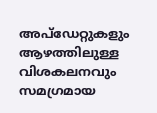അപ്‌ഡേറ്റുകളും ആഴത്തിലുള്ള വിശകലനവും സമഗ്രമായ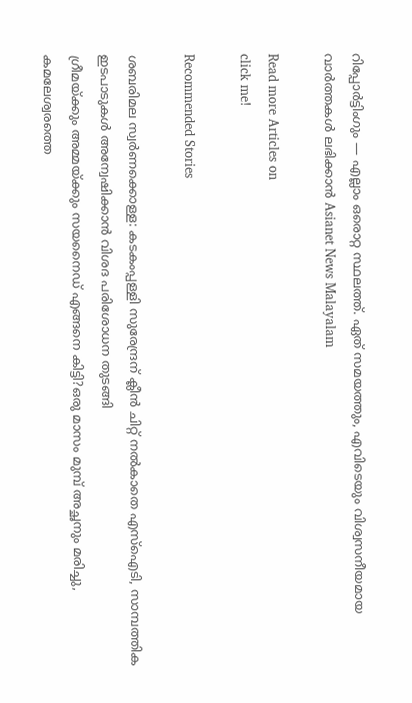റിപ്പോർട്ടിംഗും — എല്ലാം ഒരൊറ്റ സ്ഥലത്ത്. ഏത് സമയത്തും, എവിടെയും വിശ്വസനീയമായ വാർത്തകൾ ലഭിക്കാൻ Asianet News Malayalam

Read more Articles on
click me!

Recommended Stories

ശബരിമല സ്വർണക്കൊള്ള: കടകംപ്പള്ളി സുരേന്ദ്രന് ക്ലീൻ ചിറ്റ് നൽകാതെ എസ്ഐടി, സാമ്പത്തിക ഇടപാടുകൾ അന്വേഷിക്കാൻ വിശദ പരിശോധന തുടങ്ങി
ഗ്രീമയ്ക്കും അമ്മയ്ക്കും സയനൈഡ് എങ്ങനെ കിട്ടി?ഒരു മാസം മുമ്പ് അച്ഛനും മരിച്ചു, കമലേശ്വരത്തെ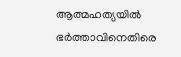ആത്മഹത്യയിൽ ഭർത്താവിനെതിരെ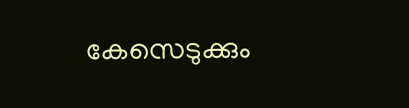കേസെടുക്കും